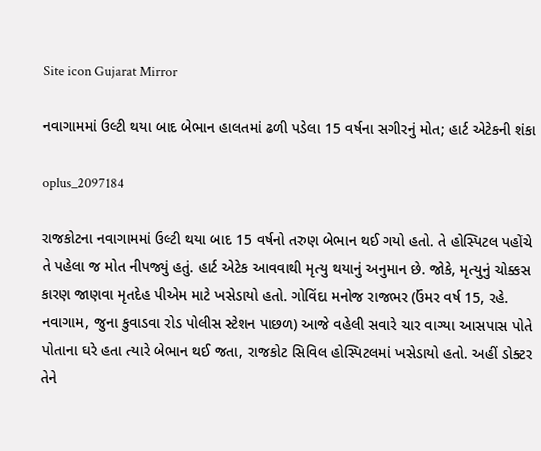Site icon Gujarat Mirror

નવાગામમાં ઉલ્ટી થયા બાદ બેભાન હાલતમાં ઢળી પડેલા 15 વર્ષના સગીરનું મોત; હાર્ટ એટેકની શંકા

oplus_2097184

રાજકોટના નવાગામમાં ઉલ્ટી થયા બાદ 15 વર્ષનો તરુણ બેભાન થઈ ગયો હતો. તે હોસ્પિટલ પહોંચે તે પહેલા જ મોત નીપજ્યું હતું. હાર્ટ એટેક આવવાથી મૃત્યુ થયાનું અનુમાન છે. જોકે, મૃત્યુનું ચોક્કસ કારણ જાણવા મૃતદેહ પીએમ માટે ખસેડાયો હતો. ગોવિંદા મનોજ રાજભર (ઉંમર વર્ષ 15, રહે. નવાગામ, જુના કુવાડવા રોડ પોલીસ સ્ટેશન પાછળ) આજે વહેલી સવારે ચાર વાગ્યા આસપાસ પોતે પોતાના ઘરે હતા ત્યારે બેભાન થઈ જતા, રાજકોટ સિવિલ હોસ્પિટલમાં ખસેડાયો હતો. અહીં ડોક્ટર તેને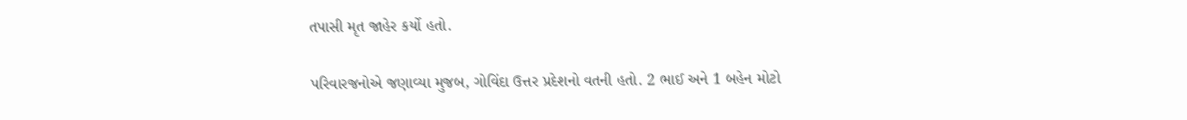તપાસી મૃત જાહેર કર્યો હતો.

પરિવારજનોએ જણાવ્યા મુજબ, ગોવિંદા ઉત્તર પ્રદેશનો વતની હતો. 2 ભાઈ અને 1 બહેન મોટો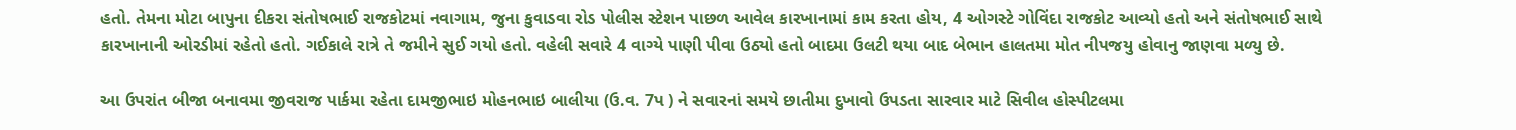હતો. તેમના મોટા બાપુના દીકરા સંતોષભાઈ રાજકોટમાં નવાગામ, જુના કુવાડવા રોડ પોલીસ સ્ટેશન પાછળ આવેલ કારખાનામાં કામ કરતા હોય, 4 ઓગસ્ટે ગોવિંદા રાજકોટ આવ્યો હતો અને સંતોષભાઈ સાથે કારખાનાની ઓરડીમાં રહેતો હતો. ગઈકાલે રાત્રે તે જમીને સુઈ ગયો હતો. વહેલી સવારે 4 વાગ્યે પાણી પીવા ઉઠ્યો હતો બાદમા ઉલટી થયા બાદ બેભાન હાલતમા મોત નીપજયુ હોવાનુ જાણવા મળ્યુ છે.

આ ઉપરાંત બીજા બનાવમા જીવરાજ પાર્કમા રહેતા દામજીભાઇ મોહનભાઇ બાલીયા (ઉ.વ. 7પ ) ને સવારનાં સમયે છાતીમા દુખાવો ઉપડતા સારવાર માટે સિવીલ હોસ્પીટલમા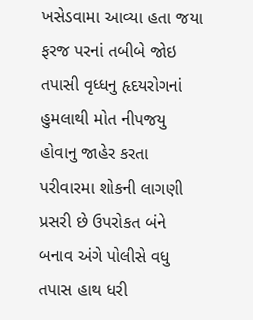ખસેડવામા આવ્યા હતા જયા ફરજ પરનાં તબીબે જોઇ તપાસી વૃધ્ધનુ હૃદયરોગનાં હુમલાથી મોત નીપજયુ હોવાનુ જાહેર કરતા પરીવારમા શોકની લાગણી પ્રસરી છે ઉપરોકત બંને બનાવ અંગે પોલીસે વધુ તપાસ હાથ ધરી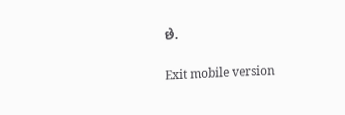છે.

Exit mobile version